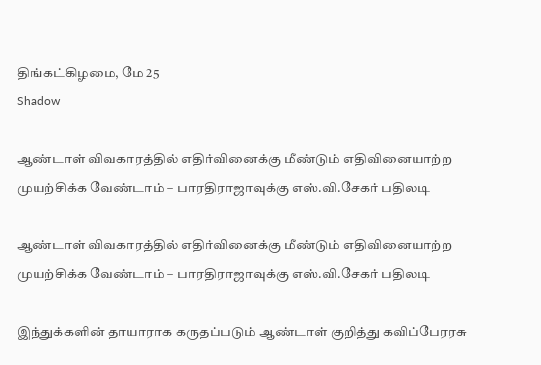திங்கட்கிழமை, மே 25
Shadow

ஆண்டாள் விவகாரத்தில் எதிர்வினைக்கு மீண்டும் எதிவினையாற்ற முயற்சிக்க வேண்டாம் – பாரதிராஜாவுக்கு எஸ்.வி.சேகர் பதிலடி

ஆண்டாள் விவகாரத்தில் எதிர்வினைக்கு மீண்டும் எதிவினையாற்ற முயற்சிக்க வேண்டாம் – பாரதிராஜாவுக்கு எஸ்.வி.சேகர் பதிலடி

இந்துக்களின் தாயாராக கருதப்படும் ஆண்டாள் குறித்து கவிப்பேரரசு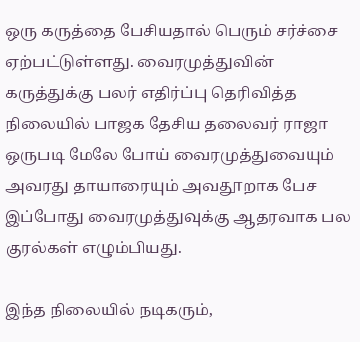ஒரு கருத்தை பேசியதால் பெரும் சர்ச்சை ஏற்பட்டுள்ளது. வைரமுத்துவின் கருத்துக்கு பலர் எதிர்ப்பு தெரிவித்த நிலையில் பாஜக தேசிய தலைவர் ராஜா ஒருபடி மேலே போய் வைரமுத்துவையும் அவரது தாயாரையும் அவதூறாக பேச இப்போது வைரமுத்துவுக்கு ஆதரவாக பல குரல்கள் எழும்பியது.

இந்த நிலையில் நடிகரும்,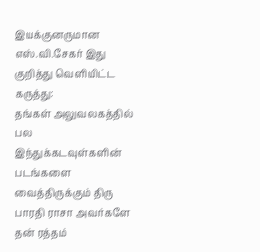இயக்குனருமான எஸ்.வி.சேகர் இது குறித்து வெளியிட்ட கருத்து:
தங்கள் அலுவலகத்தில் பல இந்துக்கடவுள்களின் படங்களை வைத்திருக்கும் திரு பாரதி ராசா அவர்களே
தன் ரத்தம்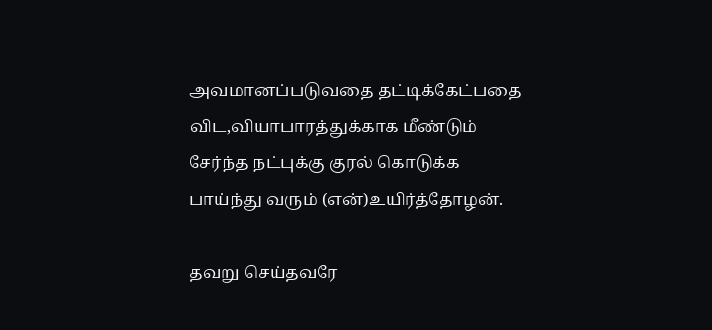அவமானப்படுவதை தட்டிக்கேட்பதை விட,வியாபாரத்துக்காக மீண்டும் சேர்ந்த நட்புக்கு குரல் கொடுக்க பாய்ந்து வரும் (என்)உயிர்த்தோழன்.

தவறு செய்தவரே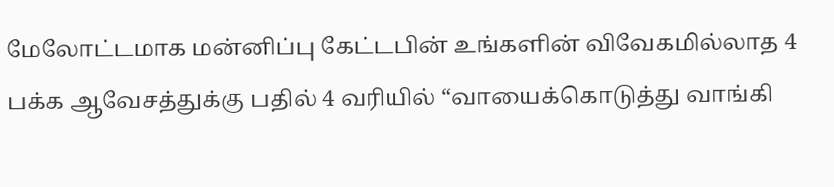மேலோட்டமாக மன்னிப்பு கேட்டபின் உங்களின் விவேகமில்லாத 4 பக்க ஆவேசத்துக்கு பதில் 4 வரியில் “வாயைக்கொடுத்து வாங்கி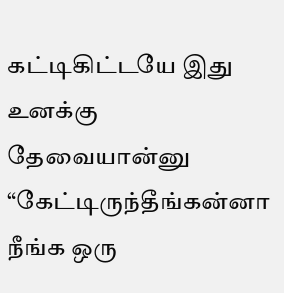கட்டிகிட்டயே இது உனக்கு தேவையான்னு “கேட்டிருந்தீங்கன்னா நீங்க ஒரு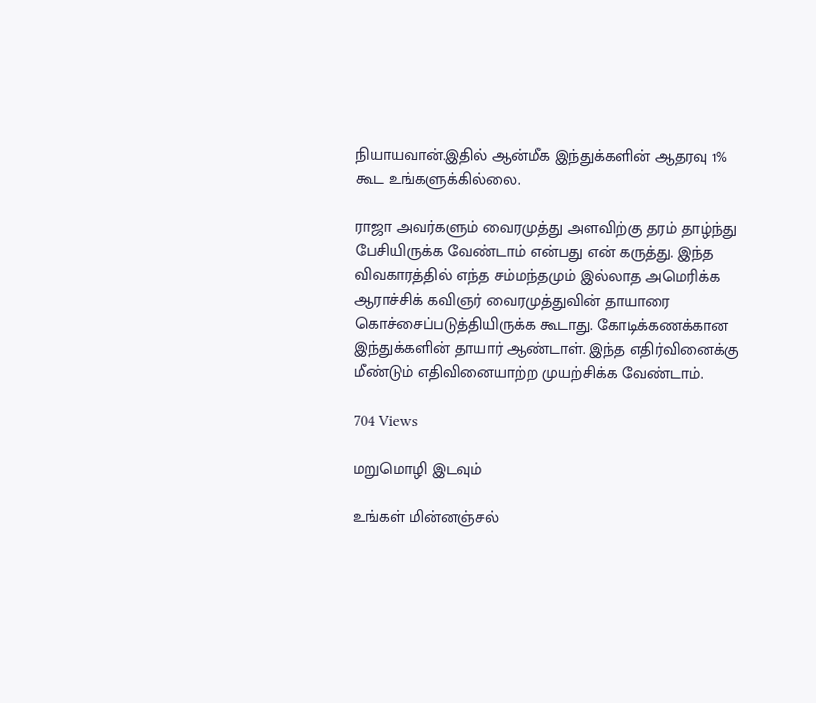நியாயவான்.இதில் ஆன்மீக இந்துக்களின் ஆதரவு 1% கூட உங்களுக்கில்லை.

ராஜா அவர்களும் வைரமுத்து அளவிற்கு தரம் தாழ்ந்து பேசியிருக்க வேண்டாம் என்பது என் கருத்து. இந்த விவகாரத்தில் எந்த சம்மந்தமும் இல்லாத அமெரிக்க ஆராச்சிக் கவிஞர் வைரமுத்துவின் தாயாரை கொச்சைப்படுத்தியிருக்க கூடாது. கோடிக்கணக்கான இந்துக்களின் தாயார் ஆண்டாள். இந்த எதிர்வினைக்கு மீண்டும் எதிவினையாற்ற முயற்சிக்க வேண்டாம்.

704 Views

மறுமொழி இடவும்

உங்கள் மின்னஞ்சல்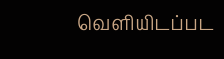வெளியிடப்பட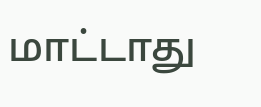மாட்டாது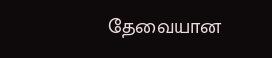தேவையான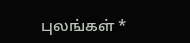புலங்கள் *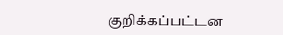குறிக்கப்பட்டன